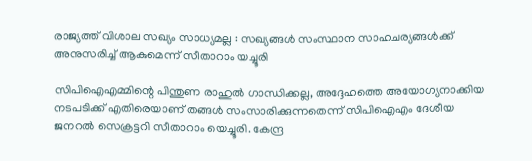രാജ്യത്ത് വിശാല സഖ്യം സാധ്യമല്ല : സഖ്യങ്ങൾ സംസ്ഥാന സാഹചര്യങ്ങൾക്ക് അനുസരിച്ച് ആകുമെന്ന് സീതാറാം യച്ചൂരി

സിപിഐഎമ്മിന്റെ പിന്തുണ രാഹുൽ ഗാന്ധിക്കല്ല, അദ്ദേഹത്തെ അയോഗ്യനാക്കിയ നടപടിക്ക് എതിരെയാണ് തങ്ങൾ സംസാരിക്കുന്നതെന്ന് സിപിഐഎം ദേശീയ ജനറൽ സെക്രട്ടറി സീതാറാം യെച്ചൂരി. കേന്ദ്ര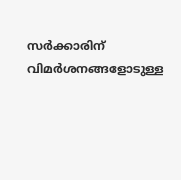സർക്കാരിന് വിമർശനങ്ങളോടുള്ള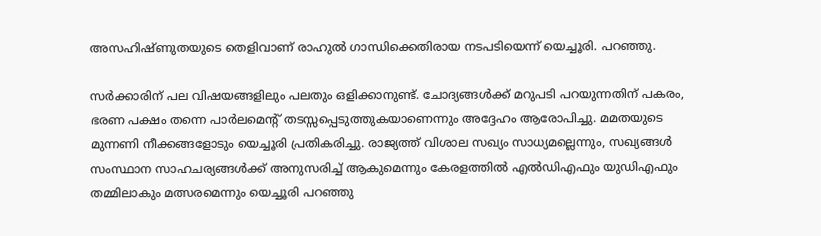അസഹിഷ്ണുതയുടെ തെളിവാണ് രാഹുൽ ഗാന്ധിക്കെതിരായ നടപടിയെന്ന് യെച്ചൂരി. പറഞ്ഞു.

സർക്കാരിന് പല വിഷയങ്ങളിലും പലതും ഒളിക്കാനുണ്ട്. ചോദ്യങ്ങൾക്ക് മറുപടി പറയുന്നതിന് പകരം, ഭരണ പക്ഷം തന്നെ പാർലമെന്റ് തടസ്സപ്പെടുത്തുകയാണെന്നും അദ്ദേഹം ആരോപിച്ചു. മമതയുടെ മുന്നണി നീക്കങ്ങളോടും യെച്ചൂരി പ്രതികരിച്ചു. രാജ്യത്ത് വിശാല സഖ്യം സാധ്യമല്ലെന്നും, സഖ്യങ്ങൾ സംസ്ഥാന സാഹചര്യങ്ങൾക്ക് അനുസരിച്ച് ആകുമെന്നും കേരളത്തിൽ എൽഡിഎഫും യുഡിഎഫും തമ്മിലാകും മത്സരമെന്നും യെച്ചൂരി പറഞ്ഞു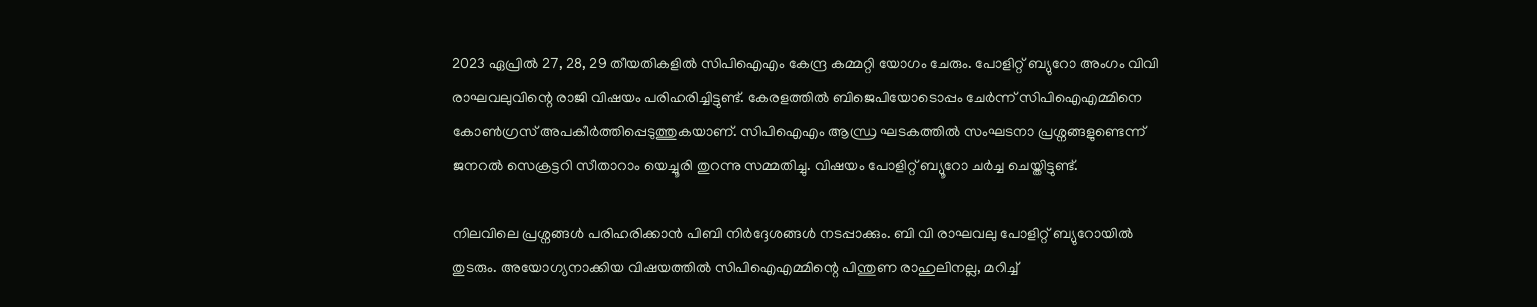2023 ഏപ്രിൽ 27, 28, 29 തീയതികളിൽ സിപിഐഎം കേന്ദ്ര കമ്മറ്റി യോഗം ചേരും. പോളിറ്റ് ബ്യുറോ അംഗം വിവി രാഘവലുവിന്റെ രാജി വിഷയം പരിഹരിച്ചിട്ടുണ്ട്. കേരളത്തിൽ ബിജെപിയോടൊപ്പം ചേർന്ന് സിപിഐഎമ്മിനെ കോൺഗ്രസ് അപകീർത്തിപ്പെടുത്തുകയാണ്. സിപിഐഎം ആന്ധ്ര ഘടകത്തിൽ സംഘടനാ പ്രശ്നങ്ങളുണ്ടെന്ന് ജനറൽ സെക്രട്ടറി സീതാറാം യെച്ചൂരി തുറന്നു സമ്മതിച്ചു. വിഷയം പോളിറ്റ് ബ്യൂറോ ചർച്ച ചെയ്തിട്ടുണ്ട്.

നിലവിലെ പ്രശ്നങ്ങൾ പരിഹരിക്കാൻ പിബി നിർദ്ദേശങ്ങൾ നടപ്പാക്കും. ബി വി രാഘവലു പോളിറ്റ് ബ്യുറോയിൽ തുടരും. അയോഗ്യനാക്കിയ വിഷയത്തിൽ സിപിഐഎമ്മിന്റെ പിന്തുണ രാഹുലിനല്ല, മറിച്ച്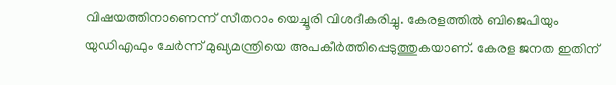വിഷയത്തിനാണെന്ന് സീതറാം യെച്ചൂരി വിശദീകരിച്ചു. കേരളത്തിൽ ബിജെപിയും യുഡിഎഫും ചേർന്ന് മുഖ്യമന്ത്രിയെ അപകീർത്തിപ്പെടുത്തുകയാണ്. കേരള ജനത ഇതിന്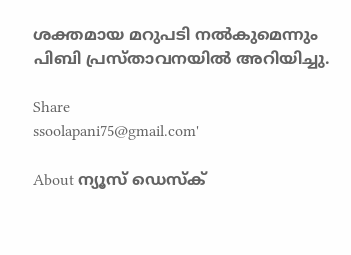ശക്തമായ മറുപടി നൽകുമെന്നും പിബി പ്രസ്താവനയിൽ അറിയിച്ചു.

Share
ssoolapani75@gmail.com'

About ന്യൂസ് ഡെസ്ക്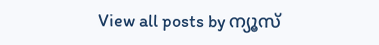View all posts by ന്യൂസ്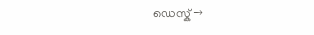ഡെസ്ക് →